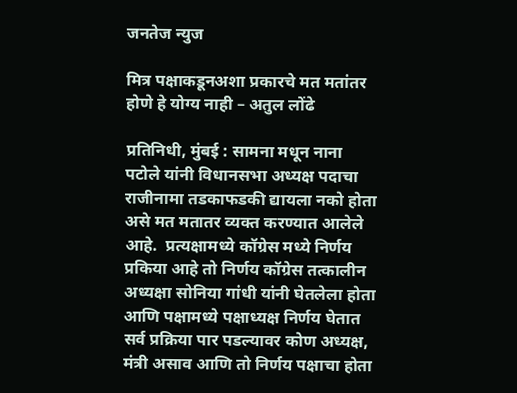जनतेज न्युज

मित्र पक्षाकडूनअशा प्रकारचे मत मतांतर होणे हे योग्य नाही – अतुल लोंढे

प्रतिनिधी, मुंबई : सामना मधून नाना पटोले यांनी विधानसभा अध्यक्ष पदाचा राजीनामा तडकाफडकी द्यायला नको होता असे मत मतातर व्यक्त करण्यात आलेले आहे.  प्रत्यक्षामध्ये कॉग्रेस मध्ये निर्णय प्रकिया आहे तो निर्णय कॉग्रेस तत्कालीन अध्यक्षा सोनिया गांधी यांनी घेतलेला होता आणि पक्षामध्ये पक्षाध्यक्ष निर्णय घेतात सर्व प्रक्रिया पार पडल्यावर कोण अध्यक्ष, मंत्री असाव आणि तो निर्णय पक्षाचा होता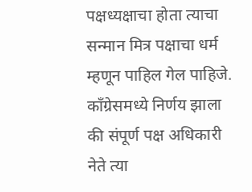पक्षध्यक्षाचा होता त्याचा सन्मान मित्र पक्षाचा धर्म म्हणून पाहिल गेल पाहिजे. काँग्रेसमध्ये निर्णय झाला की संपूर्ण पक्ष अधिकारी नेते त्या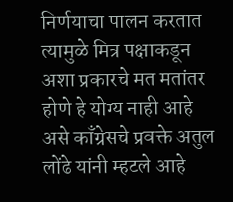निर्णयाचा पालन करतात त्यामुळे मित्र पक्षाकडून अशा प्रकारचे मत मतांतर होणे हे योग्य नाही आहे असे काँग्रेसचे प्रवक्ते अतुल लोंढे यांनी म्हटले आहे